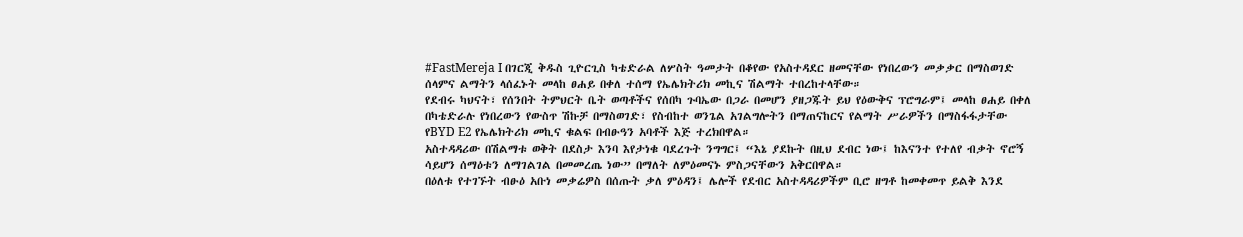#FastMereja I በገርጂ ቅዱስ ጊዮርጊስ ካቴድራል ለሦስት ዓመታት በቆየው የአስተዳደር ዘመናቸው የነበረውን መቃቃር በማስወገድ ሰላምና ልማትን ላሰፈኑት መላከ ፀሐይ በቀለ ተሰማ የኤሌክትሪክ መኪና ሽልማት ተበረከተላቸው።
የደብሩ ካህናት፣ የሰንበት ትምህርት ቤት ወጣቶችና የሰበካ ጉባኤው በጋራ በመሆን ያዘጋጁት ይህ የዕውቅና ፕሮግራም፤ መላከ ፀሐይ በቀለ በካቴድራሉ የነበረውን የውስጥ ሽኩቻ በማስወገድ፣ የስብከተ ወንጌል አገልግሎትን በማጠናከርና የልማት ሥራዎችን በማስፋፋታቸው የBYD E2 የኤሌክትሪክ መኪና ቁልፍ በብፁዓን አባቶች እጅ ተረክበዋል።
አስተዳዳሪው በሽልማቱ ወቅት በደስታ እንባ እየታነቁ ባደረጉት ንግግር፤ “እኔ ያደኩት በዚህ ደብር ነው፤ ከእናንተ የተለየ ብቃት ኖሮኝ ሳይሆን ሰማዕቱን ለማገልገል በመመረጤ ነው” በማለት ለምዕመናኑ ምስጋናቸውን አቅርበዋል።
በዕለቱ የተገኙት ብፁዕ አቡነ መቃሬዎስ በሰጡት ቃለ ምዕዳን፤ ሌሎች የደብር አስተዳዳሪዎችም ቢሮ ዘግቶ ከመቀመጥ ይልቅ እንደ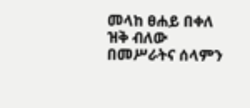መላከ ፀሐይ በቀለ ዝቅ ብለው በመሥራትና ሰላምን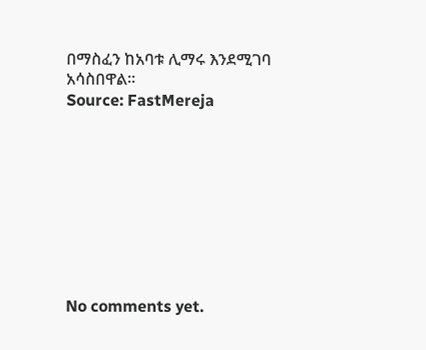በማስፈን ከአባቱ ሊማሩ እንደሚገባ አሳስበዋል።
Source: FastMereja









No comments yet.